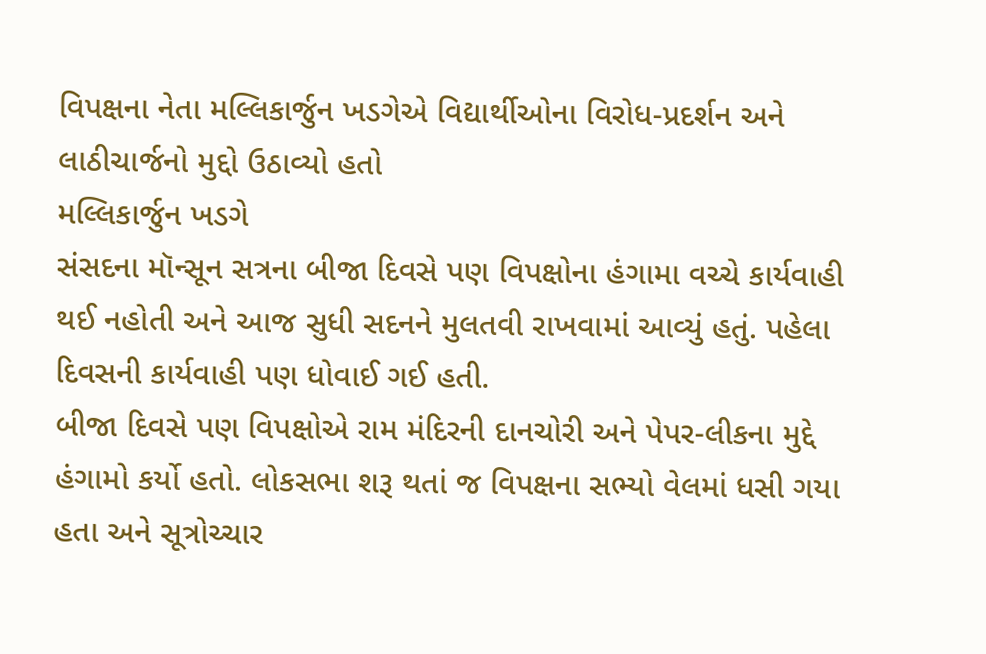વિપક્ષના નેતા મલ્લિકાર્જુન ખડગેએ વિદ્યાર્થીઓના વિરોધ-પ્રદર્શન અને લાઠીચાર્જનો મુદ્દો ઉઠાવ્યો હતો
મલ્લિકાર્જુન ખડગે
સંસદના મૉન્સૂન સત્રના બીજા દિવસે પણ વિપક્ષોના હંગામા વચ્ચે કાર્યવાહી થઈ નહોતી અને આજ સુધી સદનને મુલતવી રાખવામાં આવ્યું હતું. પહેલા દિવસની કાર્યવાહી પણ ધોવાઈ ગઈ હતી.
બીજા દિવસે પણ વિપક્ષોએ રામ મંદિરની દાનચોરી અને પેપર-લીકના મુદ્દે હંગામો કર્યો હતો. લોકસભા શરૂ થતાં જ વિપક્ષના સભ્યો વેલમાં ધસી ગયા હતા અને સૂત્રોચ્ચાર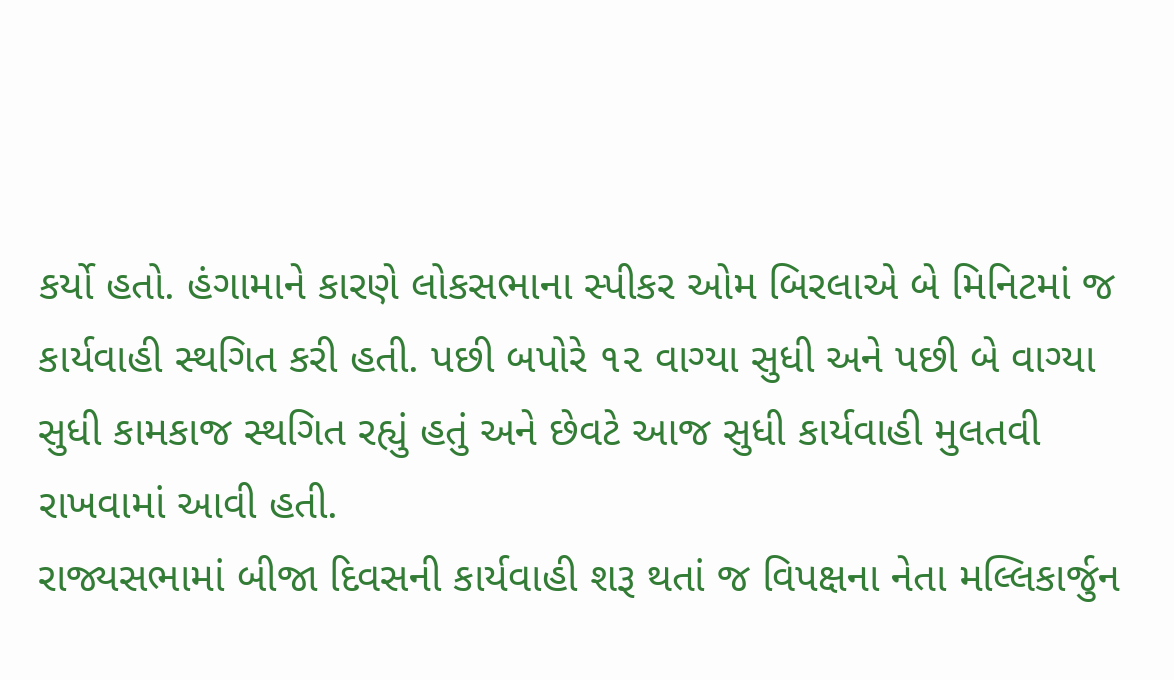કર્યો હતો. હંગામાને કારણે લોકસભાના સ્પીકર ઓમ બિરલાએ બે મિનિટમાં જ કાર્યવાહી સ્થગિત કરી હતી. પછી બપોરે ૧૨ વાગ્યા સુધી અને પછી બે વાગ્યા સુધી કામકાજ સ્થગિત રહ્યું હતું અને છેવટે આજ સુધી કાર્યવાહી મુલતવી રાખવામાં આવી હતી.
રાજ્યસભામાં બીજા દિવસની કાર્યવાહી શરૂ થતાં જ વિપક્ષના નેતા મલ્લિકાર્જુન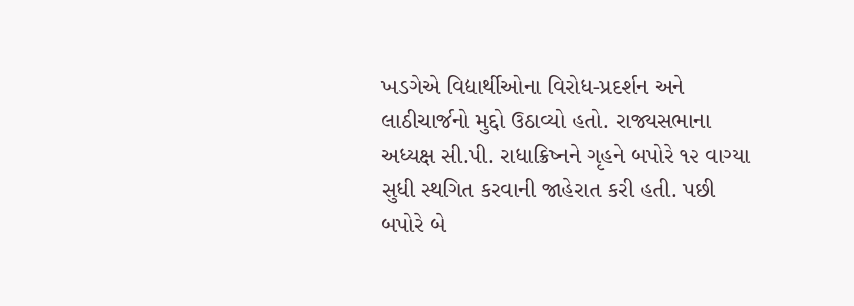ખડગેએ વિદ્યાર્થીઓના વિરોધ-પ્રદર્શન અને લાઠીચાર્જનો મુદ્દો ઉઠાવ્યો હતો. રાજ્યસભાના અધ્યક્ષ સી.પી. રાધાક્રિષ્નને ગૃહને બપોરે ૧૨ વાગ્યા સુધી સ્થગિત કરવાની જાહેરાત કરી હતી. પછી બપોરે બે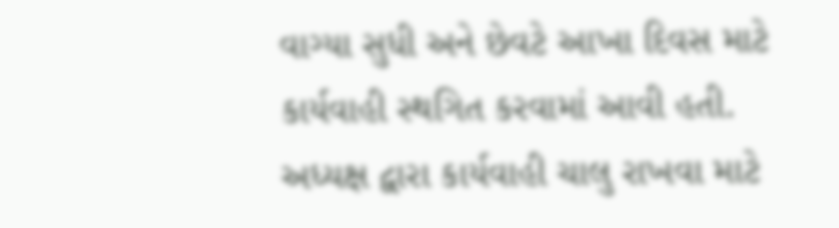વાગ્યા સુધી અને છેવટે આખા દિવસ માટે કાર્યવાહી સ્થગિત કરવામાં આવી હતી. અધ્યક્ષ દ્વારા કાર્યવાહી ચાલુ રાખવા માટે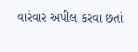વારંવાર અપીલ કરવા છતાં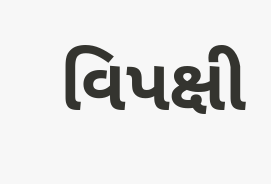વિપક્ષી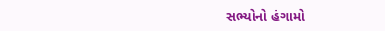સભ્યોનો હંગામો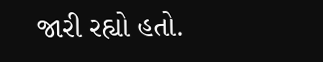જારી રહ્યો હતો.